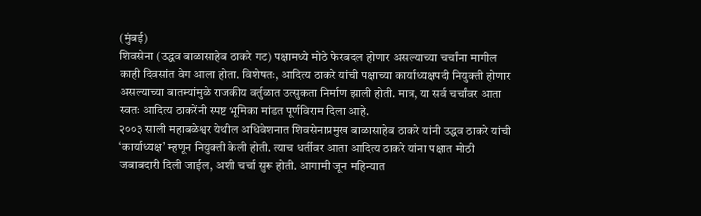(मुंबई)
शिवसेना (उद्धव बाळासाहेब ठाकरे गट) पक्षामध्ये मोठे फेरबदल होणार असल्याच्या चर्चांना मागील काही दिवसांत वेग आला होता. विशेषतः, आदित्य ठाकरे यांची पक्षाच्या कार्याध्यक्षपदी नियुक्ती होणार असल्याच्या बातम्यांमुळे राजकीय वर्तुळात उत्सुकता निर्माण झाली होती. मात्र, या सर्व चर्चांवर आता स्वतः आदित्य ठाकरेंनी स्पष्ट भूमिका मांडत पूर्णविराम दिला आहे.
२००३ साली महाबळेश्वर येथील अधिवेशनात शिवसेनाप्रमुख बाळासाहेब ठाकरे यांनी उद्धव ठाकरे यांची ‘कार्याध्यक्ष’ म्हणून नियुक्ती केली होती. त्याच धर्तीवर आता आदित्य ठाकरे यांना पक्षात मोठी जबाबदारी दिली जाईल, अशी चर्चा सुरू होती. आगामी जून महिन्यात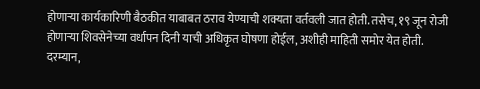होणाऱ्या कार्यकारिणी बैठकीत याबाबत ठराव येण्याची शक्यता वर्तवली जात होती. तसेच, १९ जून रोजी होणाऱ्या शिवसेनेच्या वर्धापन दिनी याची अधिकृत घोषणा होईल, अशीही माहिती समोर येत होती.
दरम्यान,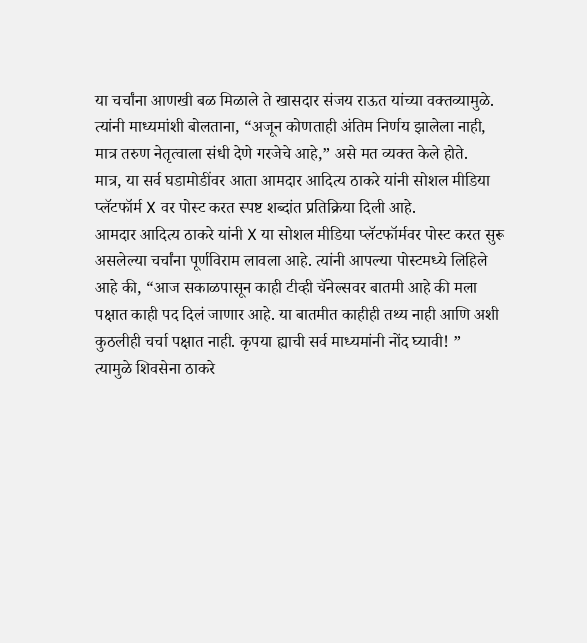या चर्चांना आणखी बळ मिळाले ते खासदार संजय राऊत यांच्या वक्तव्यामुळे. त्यांनी माध्यमांशी बोलताना, “अजून कोणताही अंतिम निर्णय झालेला नाही, मात्र तरुण नेतृत्वाला संधी देणे गरजेचे आहे,” असे मत व्यक्त केले होते.
मात्र, या सर्व घडामोडींवर आता आमदार आदित्य ठाकरे यांनी सोशल मीडिया प्लॅटफॉर्म X वर पोस्ट करत स्पष्ट शब्दांत प्रतिक्रिया दिली आहे.
आमदार आदित्य ठाकरे यांनी X या सोशल मीडिया प्लॅटफॉर्मवर पोस्ट करत सुरू असलेल्या चर्चांना पूर्णविराम लावला आहे. त्यांनी आपल्या पोस्टमध्ये लिहिले आहे की, “आज सकाळपासून काही टीव्ही चॅनेल्सवर बातमी आहे की मला पक्षात काही पद दिलं जाणार आहे. या बातमीत काहीही तथ्य नाही आणि अशी कुठलीही चर्चा पक्षात नाही. कृपया ह्याची सर्व माध्यमांनी नोंद घ्यावी! ”
त्यामुळे शिवसेना ठाकरे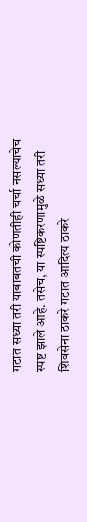गटात सध्या तरी याबाबतची कोणतीही चर्चा नसल्याचेच स्पष्ट झाले आहे. तसेच, या स्पष्टिकरणामुळे सध्या तरी शिवसेना ठाकरे गटात आदित्य ठाकरे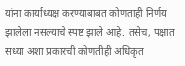यांना कार्याध्यक्ष करण्याबाबत कोणताही निर्णय झालेला नसल्याचे स्पष्ट झाले आहे. तसेच, पक्षात सध्या अशा प्रकारची कोणतीही अधिकृत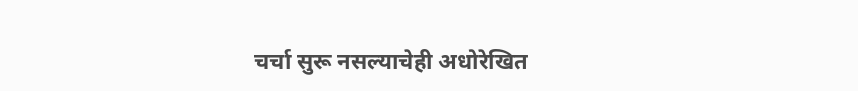चर्चा सुरू नसल्याचेही अधोरेखित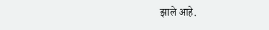झाले आहे.